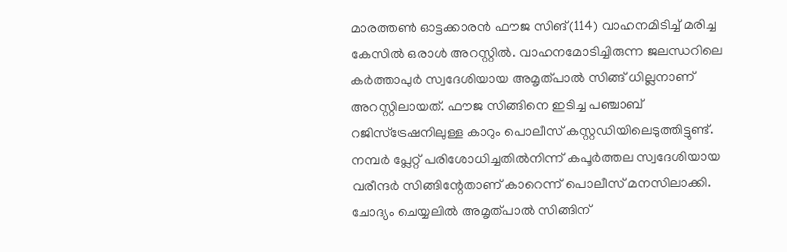മാരത്തൺ ഓട്ടക്കാരൻ ഫൗജ സിങ്(114) വാഹനമിടിച്ച് മരിച്ച കേസിൽ ഒരാൾ അറസ്റ്റിൽ. വാഹനമോടിച്ചിരുന്ന ജലന്ധറിലെ കർത്താപുർ സ്വദേശിയായ അമൃത്പാൽ സിങ്ങ് ധില്ലനാണ് അറസ്റ്റിലായത്. ഫൗജ സിങ്ങിനെ ഇടിച്ച പഞ്ചാബ് റജിസ്ട്രേഷനിലുള്ള കാറും പൊലീസ് കസ്റ്റഡിയിലെടുത്തിട്ടുണ്ട്.
നമ്പർ പ്ലേറ്റ് പരിശോധിച്ചതിൽനിന്ന് കപൂർത്തല സ്വദേശിയായ വരീന്ദർ സിങ്ങിന്റേതാണ് കാറെന്ന് പൊലീസ് മനസിലാക്കി. ചോദ്യം ചെയ്യലിൽ അമൃത്പാൽ സിങ്ങിന്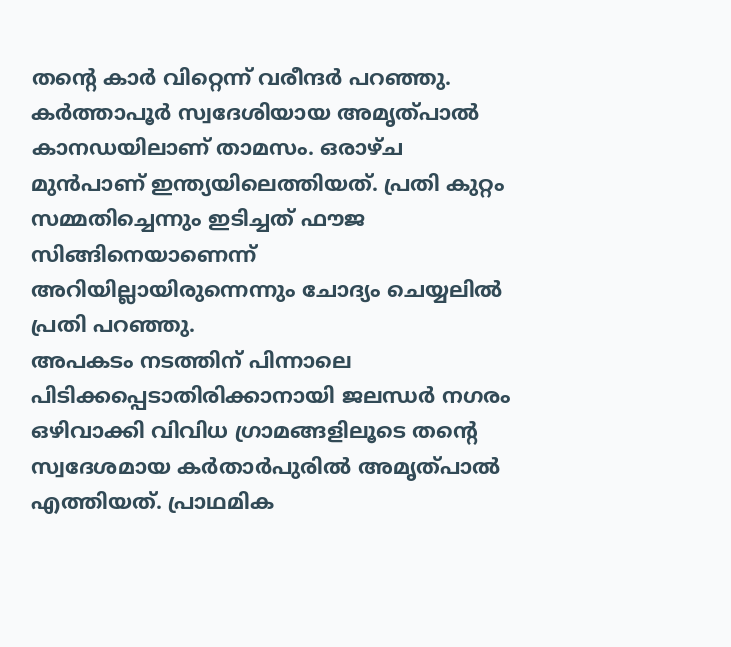തന്റെ കാർ വിറ്റെന്ന് വരീന്ദർ പറഞ്ഞു. കർത്താപൂർ സ്വദേശിയായ അമൃത്പാൽ കാനഡയിലാണ് താമസം. ഒരാഴ്ച മുൻപാണ് ഇന്ത്യയിലെത്തിയത്. പ്രതി കുറ്റം സമ്മതിച്ചെന്നും ഇടിച്ചത് ഫൗജ സിങ്ങിനെയാണെന്ന് അറിയില്ലായിരുന്നെന്നും ചോദ്യം ചെയ്യലിൽ പ്രതി പറഞ്ഞു.
അപകടം നടത്തിന് പിന്നാലെ പിടിക്കപ്പെടാതിരിക്കാനായി ജലന്ധർ നഗരം ഒഴിവാക്കി വിവിധ ഗ്രാമങ്ങളിലൂടെ തന്റെ സ്വദേശമായ കർതാർപുരിൽ അമൃത്പാൽ എത്തിയത്. പ്രാഥമിക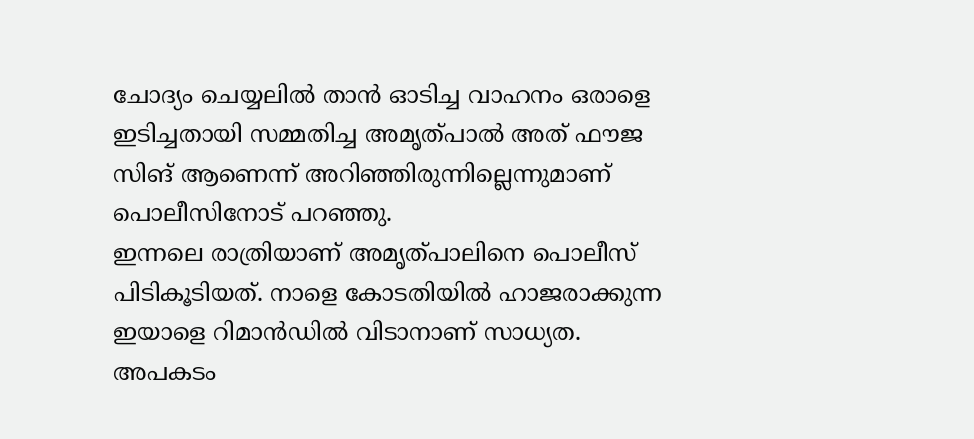ചോദ്യം ചെയ്യലിൽ താൻ ഓടിച്ച വാഹനം ഒരാളെ ഇടിച്ചതായി സമ്മതിച്ച അമൃത്പാൽ അത് ഫൗജ സിങ് ആണെന്ന് അറിഞ്ഞിരുന്നില്ലെന്നുമാണ് പൊലീസിനോട് പറഞ്ഞു.
ഇന്നലെ രാത്രിയാണ് അമൃത്പാലിനെ പൊലീസ് പിടികൂടിയത്. നാളെ കോടതിയിൽ ഹാജരാക്കുന്ന ഇയാളെ റിമാൻഡിൽ വിടാനാണ് സാധ്യത. അപകടം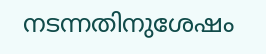നടന്നതിനുശേഷം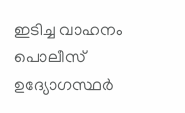ഇടിച്ച വാഹനം പൊലീസ് ഉദ്യോഗസ്ഥർ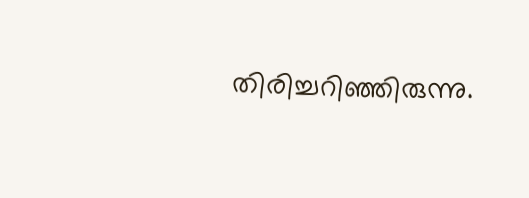തിരിച്ചറിഞ്ഞിരുന്നു.